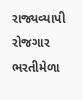રાજ્યવ્યાપી રોજગાર ભરતીમેળા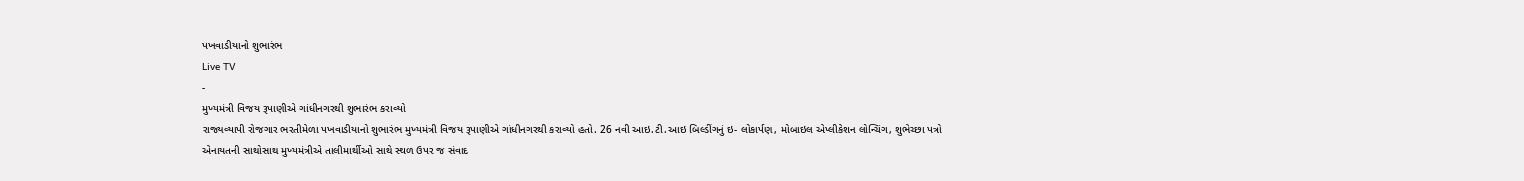પખવાડીયાનો શુભારંભ
Live TV
-
મુખ્યમંત્રી વિજય રૂપાણીએ ગાંધીનગરથી શુભારંભ કરાવ્યો
રાજ્યવ્યાપી રોજગાર ભરતીમેળા પખવાડીયાનો શુભારંભ મુખ્યમંત્રી વિજય રૂપાણીએ ગાંધીનગરથી કરાવ્યો હતો. 26 નવી આઇ.ટી.આઇ બિલ્ડીંગનું ઇ- લોકાર્પણ, મોબાઇલ એપ્લીકેશન લોન્ચિંગ, શુભેચ્છા પત્રો એનાયતની સાથોસાથ મુખ્યમંત્રીએ તાલીમાર્થીઓ સાથે સ્થળ ઉપર જ સંવાદ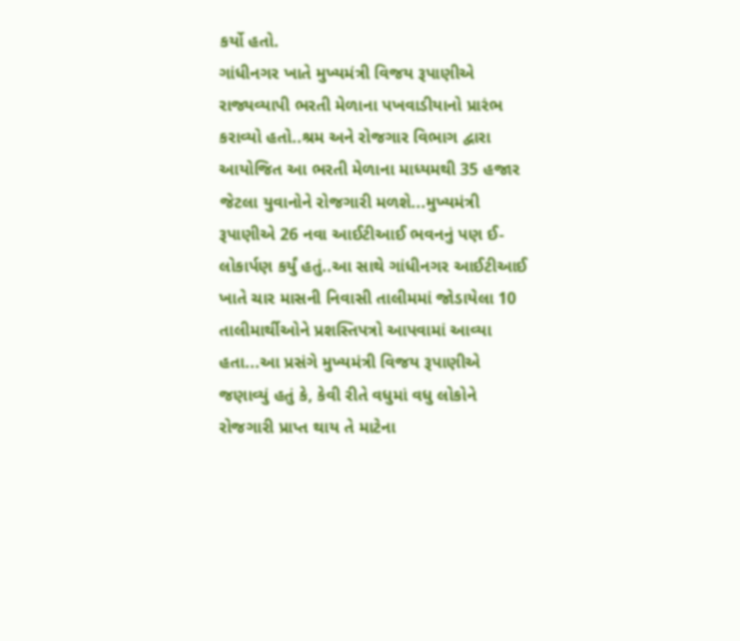કર્યો હતો.
ગાંધીનગર ખાતે મુખ્યમંત્રી વિજય રૂપાણીએ રાજ્યવ્યાપી ભરતી મેળાના પખવાડીયાનો પ્રારંભ કરાવ્યો હતો..શ્રમ અને રોજગાર વિભાગ દ્વારા આયોજિત આ ભરતી મેળાના માધ્યમથી 35 હજાર જેટલા યુવાનોને રોજગારી મળશે...મુખ્યમંત્રી રૂપાણીએ 26 નવા આઈટીઆઈ ભવનનું પણ ઈ-લોકાર્પણ કર્યું હતું..આ સાથે ગાંધીનગર આઈટીઆઈ ખાતે ચાર માસની નિવાસી તાલીમમાં જોડાયેલા 10 તાલીમાર્થીઓને પ્રશસ્તિપત્રો આપવામાં આવ્યા હતા...આ પ્રસંગે મુખ્યમંત્રી વિજય રૂપાણીએ જણાવ્યું હતું કે, કેવી રીતે વધુમાં વધુ લોકોને રોજગારી પ્રાપ્ત થાય તે માટેના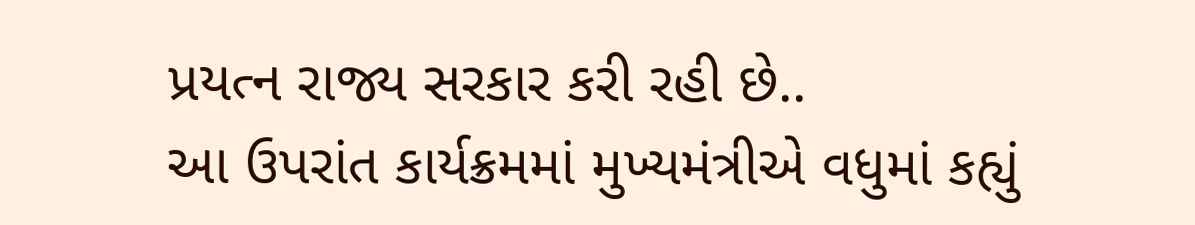પ્રયત્ન રાજ્ય સરકાર કરી રહી છે..
આ ઉપરાંત કાર્યક્રમમાં મુખ્યમંત્રીએ વધુમાં કહ્યું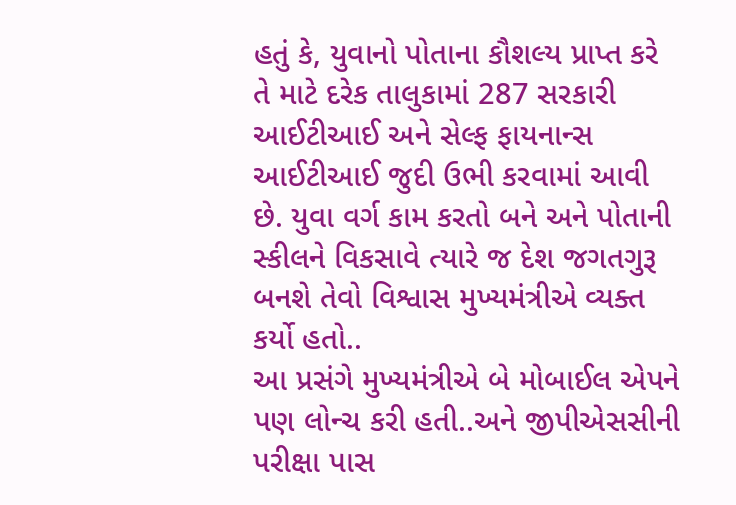હતું કે, યુવાનો પોતાના કૌશલ્ય પ્રાપ્ત કરે તે માટે દરેક તાલુકામાં 287 સરકારી આઈટીઆઈ અને સેલ્ફ ફાયનાન્સ આઈટીઆઈ જુદી ઉભી કરવામાં આવી છે. યુવા વર્ગ કામ કરતો બને અને પોતાની સ્કીલને વિકસાવે ત્યારે જ દેશ જગતગુરૂ બનશે તેવો વિશ્વાસ મુખ્યમંત્રીએ વ્યક્ત કર્યો હતો..
આ પ્રસંગે મુખ્યમંત્રીએ બે મોબાઈલ એપને પણ લોન્ચ કરી હતી..અને જીપીએસસીની પરીક્ષા પાસ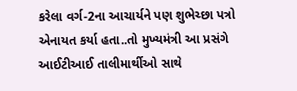કરેલા વર્ગ-2ના આચાર્યને પણ શુભેચ્છા પત્રો એનાયત કર્યા હતા..તો મુખ્યમંત્રી આ પ્રસંગે આઈટીઆઈ તાલીમાર્થીઓ સાથે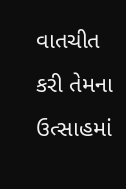વાતચીત કરી તેમના ઉત્સાહમાં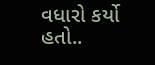વધારો કર્યો હતો..